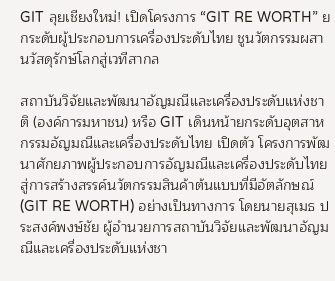GIT ลุยเชียงใหม่! เปิดโครงการ “GIT RE WORTH” ยกระดับผู้ประกอบการเครื่องประดับไทย ชูนวัตกรรมผสานวัสดุรักษ์โลกสู่เวทีสากล

สถาบันวิจัยและพัฒนาอัญมณีและเครื่องประดับแห่งชาติ (องค์การมหาชน) หรือ GIT เดินหน้ายกระดับอุตสาหกรรมอัญมณีและเครื่องประดับไทย เปิดตัว โครงการพัฒนาศักยภาพผู้ประกอบการอัญมณีและเครื่องประดับไทยสู่การสร้างสรรค์นวัตกรรมสินค้าต้นแบบที่มีอัตลักษณ์ (GIT RE WORTH) อย่างเป็นทางการ โดยนายสุเมธ ประสงค์พงษ์ชัย ผู้อำนวยการสถาบันวิจัยและพัฒนาอัญมณีและเครื่องประดับแห่งชา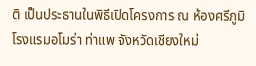ติ เป็นประธานในพิธีเปิดโครงการ ณ ห้องศรีภูมิ โรงแรมอโมร่า ท่าแพ จังหวัดเชียงใหม่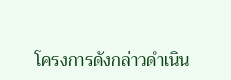โครงการดังกล่าวดำเนิน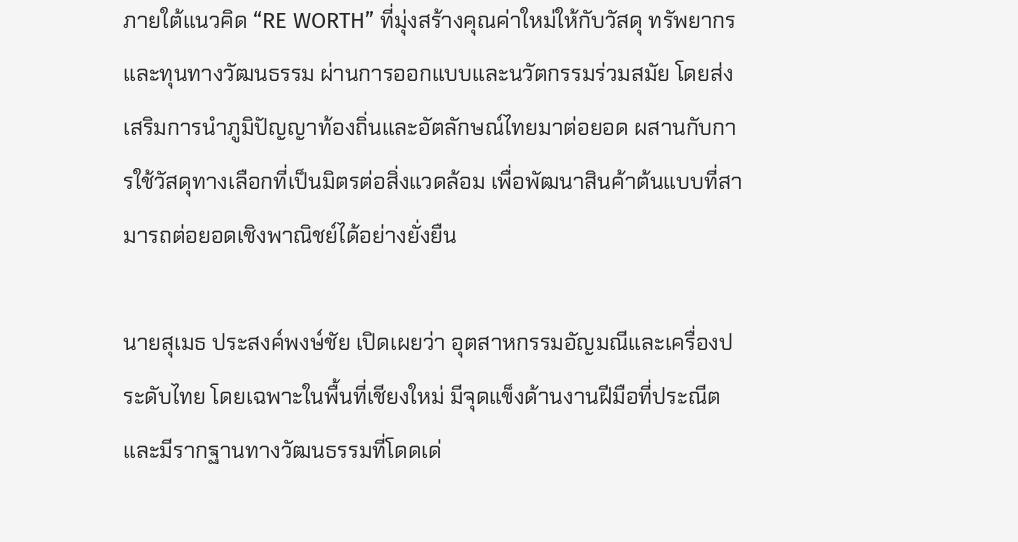ภายใต้แนวคิด “RE WORTH” ที่มุ่งสร้างคุณค่าใหม่ให้กับวัสดุ ทรัพยากร และทุนทางวัฒนธรรม ผ่านการออกแบบและนวัตกรรมร่วมสมัย โดยส่งเสริมการนำภูมิปัญญาท้องถิ่นและอัตลักษณ์ไทยมาต่อยอด ผสานกับการใช้วัสดุทางเลือกที่เป็นมิตรต่อสิ่งแวดล้อม เพื่อพัฒนาสินค้าต้นแบบที่สามารถต่อยอดเชิงพาณิชย์ได้อย่างยั่งยืน

นายสุเมธ ประสงค์พงษ์ชัย เปิดเผยว่า อุตสาหกรรมอัญมณีและเครื่องประดับไทย โดยเฉพาะในพื้นที่เชียงใหม่ มีจุดแข็งด้านงานฝีมือที่ประณีตและมีรากฐานทางวัฒนธรรมที่โดดเด่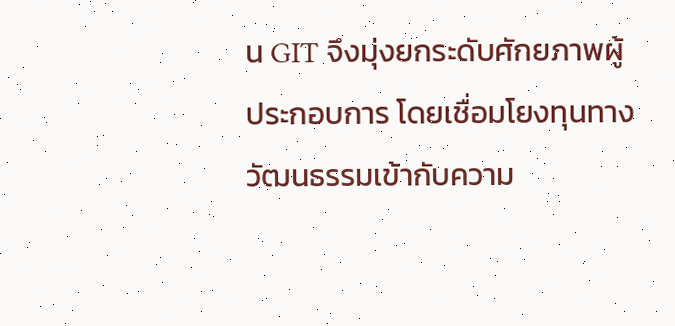น GIT จึงมุ่งยกระดับศักยภาพผู้ประกอบการ โดยเชื่อมโยงทุนทางวัฒนธรรมเข้ากับความ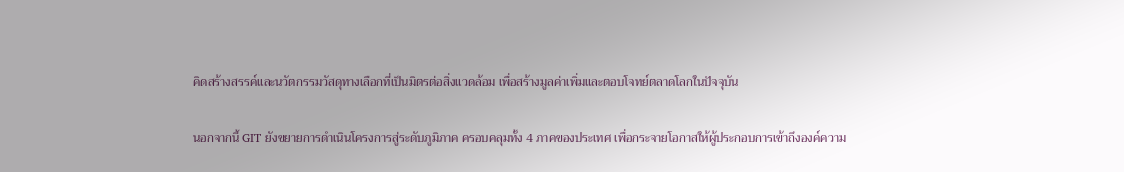คิดสร้างสรรค์และนวัตกรรมวัสดุทางเลือกที่เป็นมิตรต่อสิ่งแวดล้อม เพื่อสร้างมูลค่าเพิ่มและตอบโจทย์ตลาดโลกในปัจจุบัน

นอกจากนี้ GIT ยังขยายการดำเนินโครงการสู่ระดับภูมิภาค ครอบคลุมทั้ง 4 ภาคของประเทศ เพื่อกระจายโอกาสให้ผู้ประกอบการเข้าถึงองค์ความ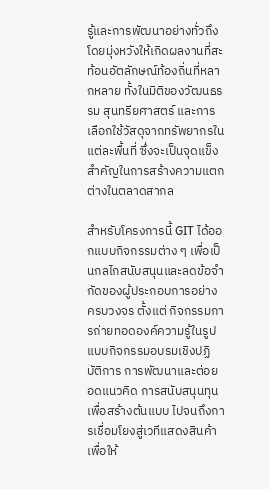รู้และการพัฒนาอย่างทั่วถึง โดยมุ่งหวังให้เกิดผลงานที่สะท้อนอัตลักษณ์ท้องถิ่นที่หลากหลาย ทั้งในมิติของวัฒนธรรม สุนทรียศาสตร์ และการเลือกใช้วัสดุจากทรัพยากรในแต่ละพื้นที่ ซึ่งจะเป็นจุดแข็งสำคัญในการสร้างความแตกต่างในตลาดสากล

สำหรับโครงการนี้ GIT ได้ออกแบบกิจกรรมต่าง ๆ เพื่อเป็นกลไกสนับสนุนและลดข้อจำกัดของผู้ประกอบการอย่างครบวงจร ตั้งแต่ กิจกรรมการถ่ายทอดองค์ความรู้ในรูปแบบกิจกรรมอบรมเชิงปฏิบัติการ การพัฒนาและต่อยอดแนวคิด การสนับสนุนทุนเพื่อสร้างต้นแบบ ไปจนถึงการเชื่อมโยงสู่เวทีแสดงสินค้า เพื่อให้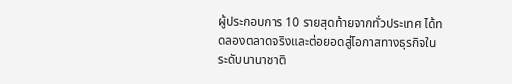ผู้ประกอบการ 10 รายสุดท้ายจากทั่วประเทศ ได้ทดลองตลาดจริงและต่อยอดสู่โอกาสทางธุรกิจในระดับนานาชาติ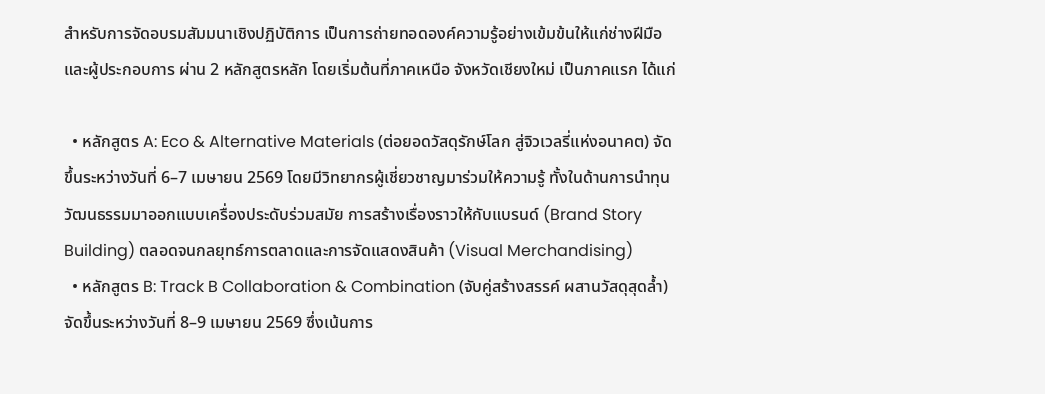สำหรับการจัดอบรมสัมมนาเชิงปฏิบัติการ เป็นการถ่ายทอดองค์ความรู้อย่างเข้มข้นให้แก่ช่างฝีมือและผู้ประกอบการ ผ่าน 2 หลักสูตรหลัก โดยเริ่มต้นที่ภาคเหนือ จังหวัดเชียงใหม่ เป็นภาคแรก ได้แก่

  • หลักสูตร A: Eco & Alternative Materials (ต่อยอดวัสดุรักษ์โลก สู่จิวเวลรี่แห่งอนาคต) จัดขึ้นระหว่างวันที่ 6–7 เมษายน 2569 โดยมีวิทยากรผู้เชี่ยวชาญมาร่วมให้ความรู้ ทั้งในด้านการนำทุนวัฒนธรรมมาออกแบบเครื่องประดับร่วมสมัย การสร้างเรื่องราวให้กับแบรนด์ (Brand Story Building) ตลอดจนกลยุทธ์การตลาดและการจัดแสดงสินค้า (Visual Merchandising)
  • หลักสูตร B: Track B Collaboration & Combination (จับคู่สร้างสรรค์ ผสานวัสดุสุดล้ำ) จัดขึ้นระหว่างวันที่ 8–9 เมษายน 2569 ซึ่งเน้นการ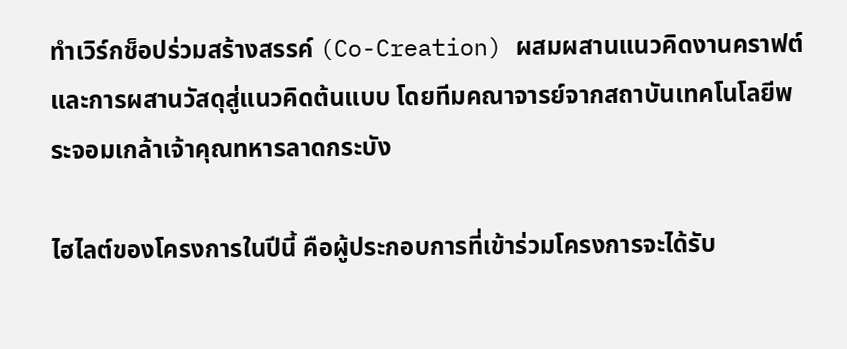ทำเวิร์กช็อปร่วมสร้างสรรค์ (Co-Creation) ผสมผสานแนวคิดงานคราฟต์และการผสานวัสดุสู่แนวคิดต้นแบบ โดยทีมคณาจารย์จากสถาบันเทคโนโลยีพระจอมเกล้าเจ้าคุณทหารลาดกระบัง

ไฮไลต์ของโครงการในปีนี้ คือผู้ประกอบการที่เข้าร่วมโครงการจะได้รับ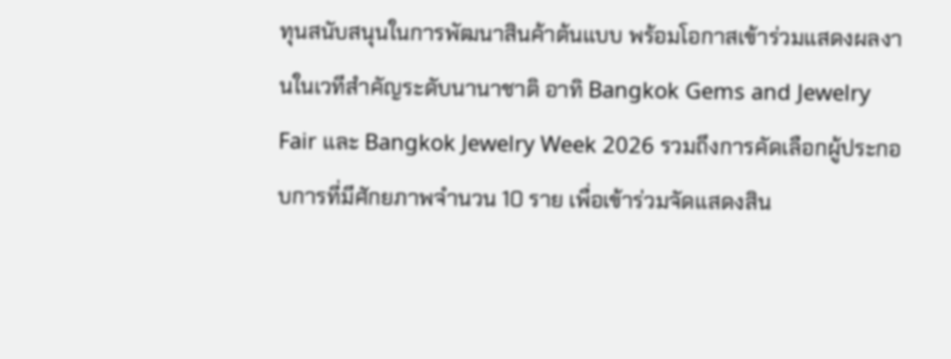ทุนสนับสนุนในการพัฒนาสินค้าต้นแบบ พร้อมโอกาสเข้าร่วมแสดงผลงานในเวทีสำคัญระดับนานาชาติ อาทิ Bangkok Gems and Jewelry Fair และ Bangkok Jewelry Week 2026 รวมถึงการคัดเลือกผู้ประกอบการที่มีศักยภาพจำนวน 10 ราย เพื่อเข้าร่วมจัดแสดงสิน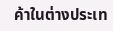ค้าในต่างประเท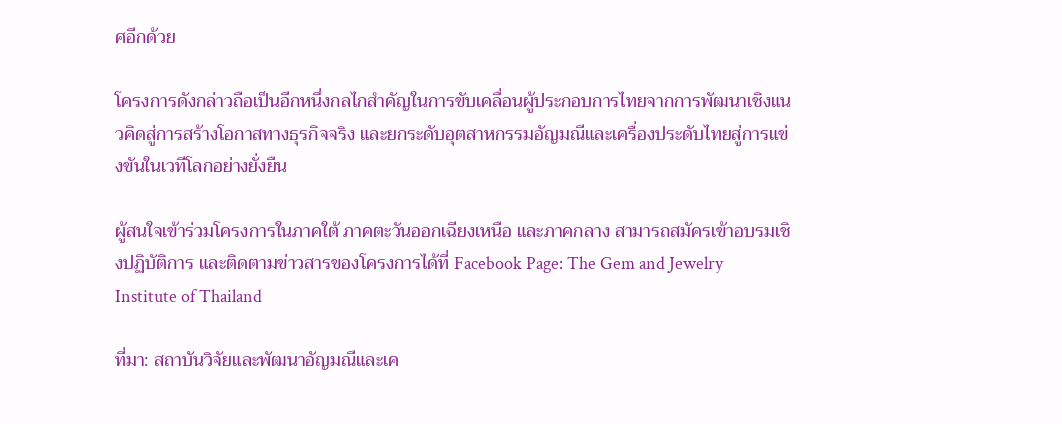ศอีกด้วย

โครงการดังกล่าวถือเป็นอีกหนึ่งกลไกสำคัญในการขับเคลื่อนผู้ประกอบการไทยจากการพัฒนาเชิงแนวคิดสู่การสร้างโอกาสทางธุรกิจจริง และยกระดับอุตสาหกรรมอัญมณีและเครื่องประดับไทยสู่การแข่งขันในเวทีโลกอย่างยั่งยืน

ผู้สนใจเข้าร่วมโครงการในภาคใต้ ภาคตะวันออกเฉียงเหนือ และภาคกลาง สามารถสมัครเข้าอบรมเชิงปฏิบัติการ และติดตามข่าวสารของโครงการได้ที่ Facebook Page: The Gem and Jewelry Institute of Thailand

ที่มา: สถาบันวิจัยและพัฒนาอัญมณีและเค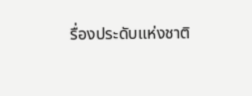รื่องประดับแห่งชาติ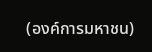(องค์การมหาชน)